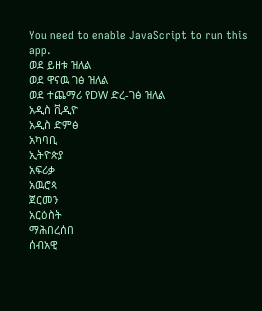You need to enable JavaScript to run this app.
ወደ ይዘቱ ዝለል
ወደ ዋናዉ ገፅ ዝለል
ወደ ተጨማሪ የDW ድረ-ገፅ ዝለል
አዲስ ቪዲዮ
አዲስ ድምፅ
አካባቢ
ኢትዮጵያ
አፍሪቃ
አዉሮጳ
ጀርመን
አርዕስት
ማሕበረሰበ
ሰብአዊ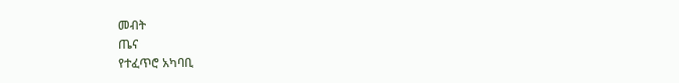መብት
ጤና
የተፈጥሮ አካባቢ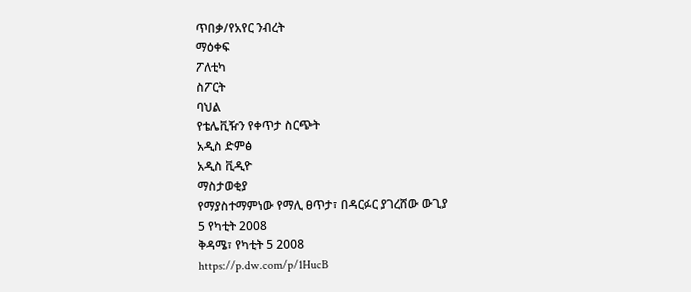ጥበቃ/የአየር ንብረት
ማዕቀፍ
ፖለቲካ
ስፖርት
ባህል
የቴሌቪዥን የቀጥታ ስርጭት
አዲስ ድምፅ
አዲስ ቪዲዮ
ማስታወቂያ
የማያስተማምነው የማሊ ፀጥታ፣ በዳርፉር ያገረሸው ውጊያ
5 የካቲት 2008
ቅዳሜ፣ የካቲት 5 2008
https://p.dw.com/p/1HucB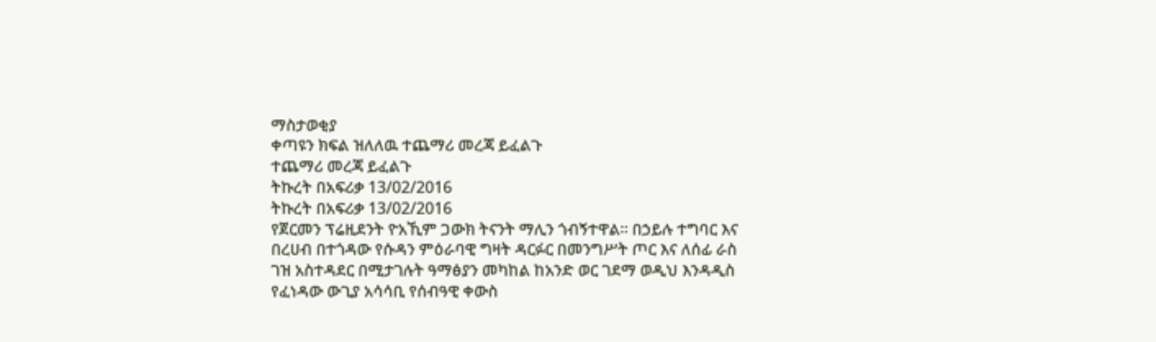ማስታወቂያ
ቀጣዩን ክፍል ዝለለዉ ተጨማሪ መረጃ ይፈልጉ
ተጨማሪ መረጃ ይፈልጉ
ትኩረት በአፍሪቃ 13/02/2016
ትኩረት በአፍሪቃ 13/02/2016
የጀርመን ፕሬዚደንት ዮአኺም ጋውክ ትናንት ማሊን ጎብኝተዋል። በኃይሉ ተግባር እና በረሀብ በተጎዳው የሱዳን ምዕራባዊ ግዛት ዳርፉር በመንግሥት ጦር እና ለሰፊ ራስ ገዝ አስተዳደር በሚታገሉት ዓማፅያን መካከል ከአንድ ወር ገደማ ወዲህ እንዳዲስ የፈነዳው ውጊያ አሳሳቢ የሰብዓዊ ቀውስ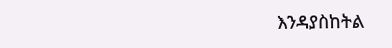እንዳያስከትል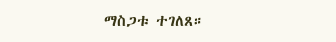ማስጋቱ ተገለጸ።